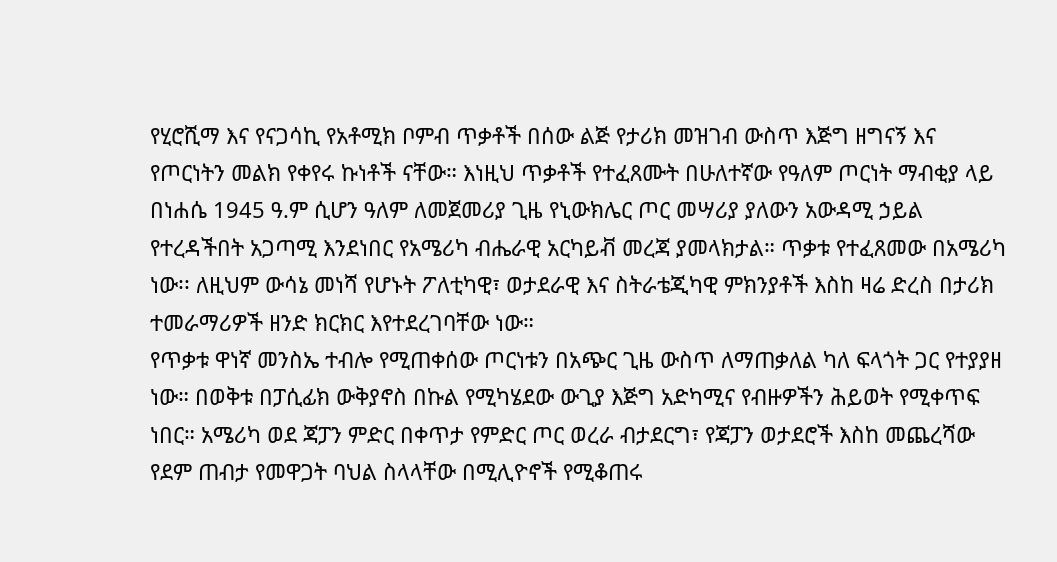የሂሮሺማ እና የናጋሳኪ የአቶሚክ ቦምብ ጥቃቶች በሰው ልጅ የታሪክ መዝገብ ውስጥ እጅግ ዘግናኝ እና የጦርነትን መልክ የቀየሩ ኩነቶች ናቸው። እነዚህ ጥቃቶች የተፈጸሙት በሁለተኛው የዓለም ጦርነት ማብቂያ ላይ በነሐሴ 1945 ዓ.ም ሲሆን ዓለም ለመጀመሪያ ጊዜ የኒውክሌር ጦር መሣሪያ ያለውን አውዳሚ ኃይል የተረዳችበት አጋጣሚ እንደነበር የአሜሪካ ብሔራዊ አርካይቭ መረጃ ያመላክታል። ጥቃቱ የተፈጸመው በአሜሪካ ነው፡፡ ለዚህም ውሳኔ መነሻ የሆኑት ፖለቲካዊ፣ ወታደራዊ እና ስትራቴጂካዊ ምክንያቶች እስከ ዛሬ ድረስ በታሪክ ተመራማሪዎች ዘንድ ክርክር እየተደረገባቸው ነው።
የጥቃቱ ዋነኛ መንስኤ ተብሎ የሚጠቀሰው ጦርነቱን በአጭር ጊዜ ውስጥ ለማጠቃለል ካለ ፍላጎት ጋር የተያያዘ ነው። በወቅቱ በፓሲፊክ ውቅያኖስ በኩል የሚካሄደው ውጊያ እጅግ አድካሚና የብዙዎችን ሕይወት የሚቀጥፍ ነበር። አሜሪካ ወደ ጃፓን ምድር በቀጥታ የምድር ጦር ወረራ ብታደርግ፣ የጃፓን ወታደሮች እስከ መጨረሻው የደም ጠብታ የመዋጋት ባህል ስላላቸው በሚሊዮኖች የሚቆጠሩ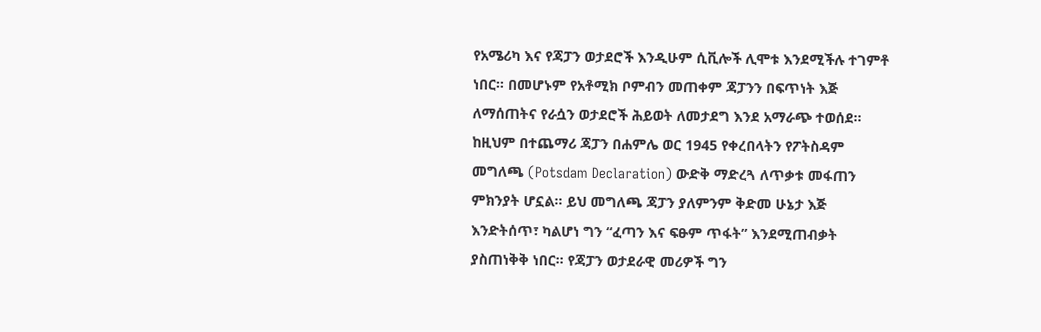የአሜሪካ እና የጃፓን ወታደሮች እንዲሁም ሲቪሎች ሊሞቱ እንደሚችሉ ተገምቶ ነበር። በመሆኑም የአቶሚክ ቦምብን መጠቀም ጃፓንን በፍጥነት እጅ ለማሰጠትና የራሷን ወታደሮች ሕይወት ለመታደግ እንደ አማራጭ ተወሰደ።
ከዚህም በተጨማሪ ጃፓን በሐምሌ ወር 1945 የቀረበላትን የፖትስዳም መግለጫ (Potsdam Declaration) ውድቅ ማድረጓ ለጥቃቱ መፋጠን ምክንያት ሆኗል። ይህ መግለጫ ጃፓን ያለምንም ቅድመ ሁኔታ እጅ እንድትሰጥ፣ ካልሆነ ግን “ፈጣን እና ፍፁም ጥፋት” እንደሚጠብቃት ያስጠነቅቅ ነበር። የጃፓን ወታደራዊ መሪዎች ግን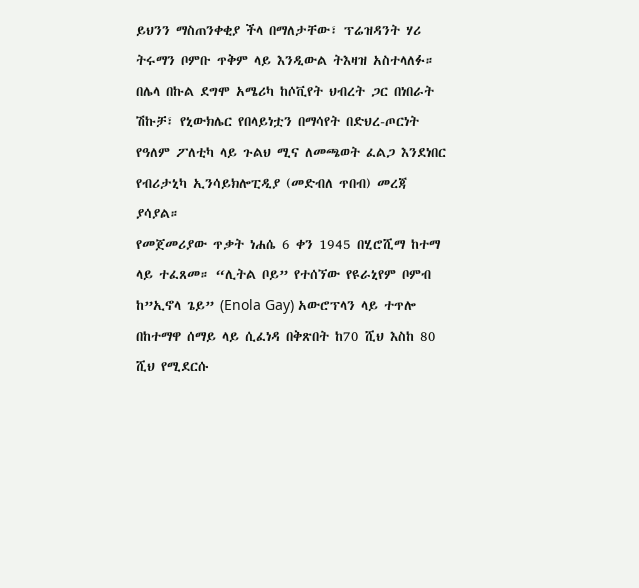ይህንን ማስጠንቀቂያ ችላ በማለታቸው፣ ፕሬዝዳንት ሃሪ ትሩማን ቦምቡ ጥቅም ላይ እንዲውል ትእዛዝ አስተላለፉ። በሌላ በኩል ደግሞ አሜሪካ ከሶቪየት ህብረት ጋር በነበራት ሽኩቻ፣ የኒውክሌር የበላይነቷን በማሳየት በድህረ-ጦርነት የዓለም ፖለቲካ ላይ ጉልህ ሚና ለመጫወት ፈልጋ እንደነበር የብሪታኒካ ኢንሳይክሎፒዲያ (መድብለ ጥበብ) መረጃ ያሳያል።
የመጀመሪያው ጥቃት ነሐሴ 6 ቀን 1945 በሂሮሺማ ከተማ ላይ ተፈጸመ። “ሊትል ቦይ” የተሰኘው የዩራኒየም ቦምብ ከ”ኢኖላ ጌይ” (Enola Gay) አውሮፕላን ላይ ተጥሎ በከተማዋ ሰማይ ላይ ሲፈነዳ በቅጽበት ከ70 ሺህ እስከ 80 ሺህ የሚደርሱ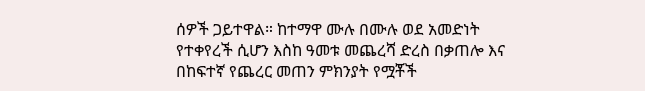ሰዎች ጋይተዋል። ከተማዋ ሙሉ በሙሉ ወደ አመድነት የተቀየረች ሲሆን እስከ ዓመቱ መጨረሻ ድረስ በቃጠሎ እና በከፍተኛ የጨረር መጠን ምክንያት የሟቾች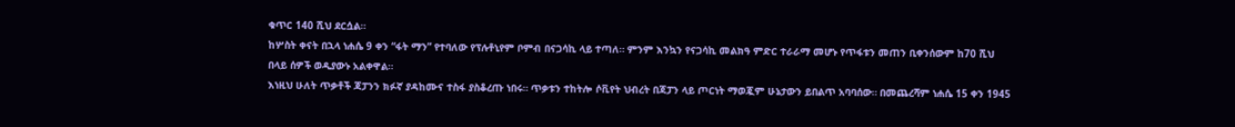ቁጥር 140 ሺህ ደርሷል።
ከሦስት ቀናት በኋላ ነሐሴ 9 ቀን “ፋት ማን” የተባለው የፕሉቶኒየም ቦምብ በናጋሳኪ ላይ ተጣለ። ምንም እንኳን የናጋሳኪ መልክዓ ምድር ተራራማ መሆኑ የጥፋቱን መጠን ቢቀንሰውም ከ70 ሺህ በላይ ሰዎች ወዲያውኑ አልቀዋል።
እነዚህ ሁለት ጥቃቶች ጃፓንን ክፉኛ ያዳከሙና ተስፋ ያስቆረጡ ነበሩ። ጥቃቱን ተከትሎ ሶቪየት ህብረት በጃፓን ላይ ጦርነት ማወጇም ሁኔታውን ይበልጥ አባባሰው። በመጨረሻም ነሐሴ 15 ቀን 1945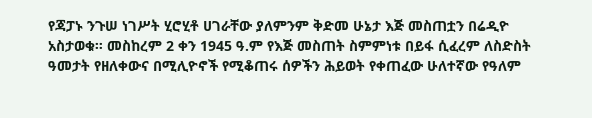የጃፓኑ ንጉሠ ነገሥት ሂሮሂቶ ሀገራቸው ያለምንም ቅድመ ሁኔታ እጅ መስጠቷን በሬዲዮ አስታወቁ። መስከረም 2 ቀን 1945 ዓ.ም የእጅ መስጠት ስምምነቱ በይፋ ሲፈረም ለስድስት ዓመታት የዘለቀውና በሚሊዮኖች የሚቆጠሩ ሰዎችን ሕይወት የቀጠፈው ሁለተኛው የዓለም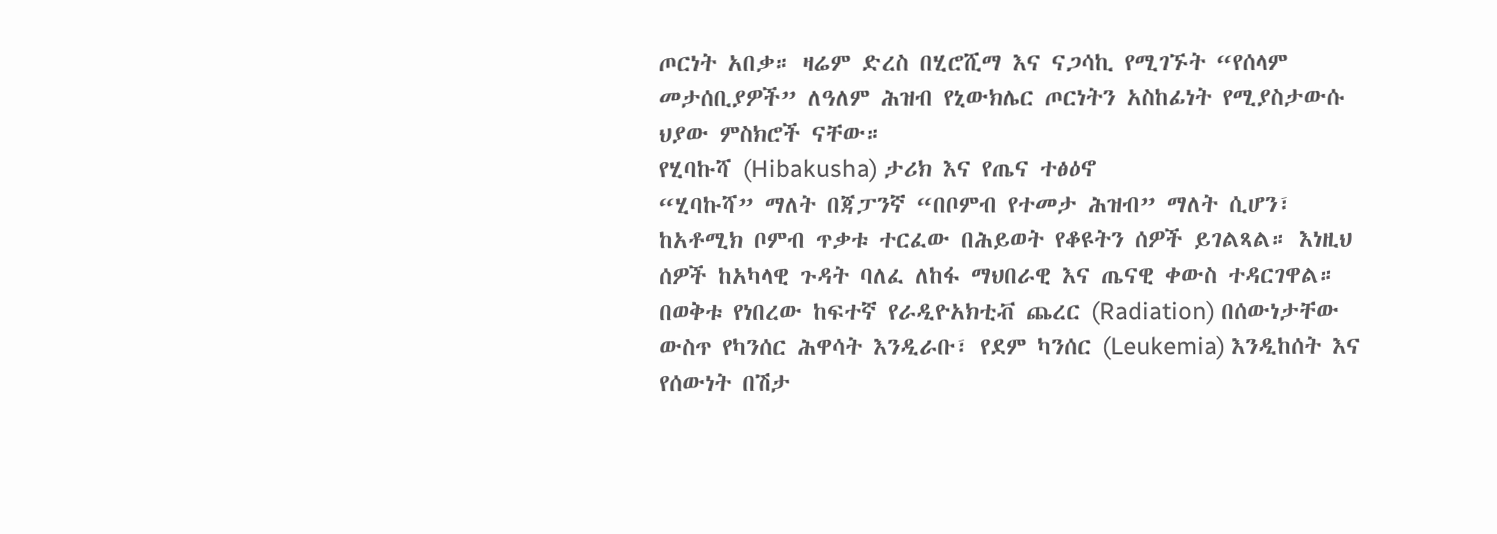ጦርነት አበቃ። ዛሬም ድረስ በሂሮሺማ እና ናጋሳኪ የሚገኙት “የሰላም መታሰቢያዎች” ለዓለም ሕዝብ የኒውክሌር ጦርነትን አስከፊነት የሚያስታውሱ ህያው ምስክሮች ናቸው።
የሂባኩሻ (Hibakusha) ታሪክ እና የጤና ተፅዕኖ
“ሂባኩሻ” ማለት በጃፓንኛ “በቦምብ የተመታ ሕዝብ” ማለት ሲሆን፣ ከአቶሚክ ቦምብ ጥቃቱ ተርፈው በሕይወት የቆዩትን ሰዎች ይገልጻል። እነዚህ ሰዎች ከአካላዊ ጉዳት ባለፈ ለከፋ ማህበራዊ እና ጤናዊ ቀውስ ተዳርገዋል።
በወቅቱ የነበረው ከፍተኛ የራዲዮአክቲቭ ጨረር (Radiation) በሰውነታቸው ውስጥ የካንሰር ሕዋሳት እንዲራቡ፣ የደም ካንሰር (Leukemia) እንዲከሰት እና የሰውነት በሽታ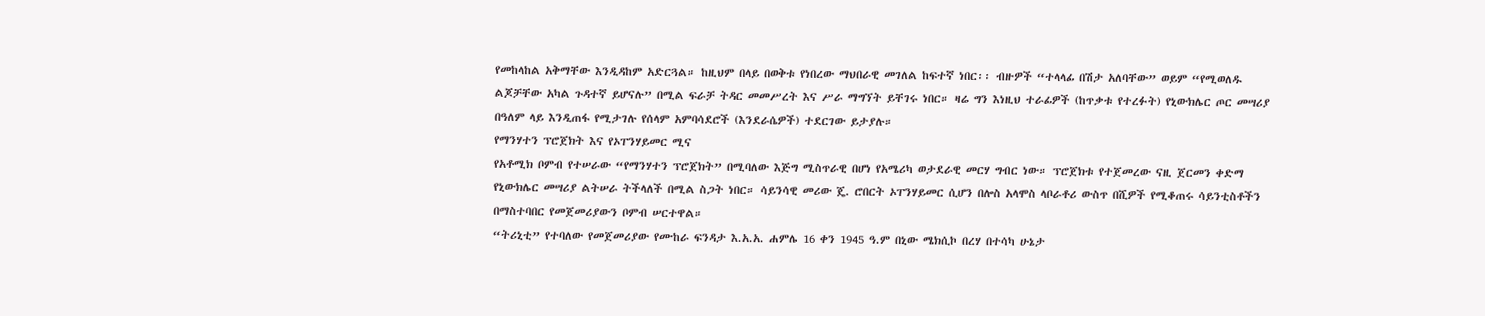የመከላከል አቅማቸው እንዲዳከም አድርጓል። ከዚህም በላይ በወቅቱ የነበረው ማህበራዊ መገለል ከፍተኛ ነበር፡፡ ብዙዎች “ተላላፊ በሽታ አለባቸው” ወይም “የሚወለዱ ልጆቻቸው አካል ጉዳተኛ ይሆናሉ” በሚል ፍራቻ ትዳር መመሥረት እና ሥራ ማግኘት ይቸገሩ ነበር። ዛሬ ግን እነዚህ ተራፊዎች (ከጥቃቱ የተረፉት) የኒውክሌር ጦር መሣሪያ በዓለም ላይ እንዲጠፋ የሚታገሉ የሰላም አምባሳደሮች (እንደራሴዎች) ተደርገው ይታያሉ።
የማንሃተን ፕሮጀክት እና የኦፐንሃይመር ሚና
የአቶሚክ ቦምብ የተሠራው “የማንሃተን ፕሮጀክት” በሚባለው እጅግ ሚስጥራዊ በሆነ የአሜሪካ ወታደራዊ መርሃ ግብር ነው። ፕሮጀክቱ የተጀመረው ናዚ ጀርመን ቀድማ የኒውክሌር መሣሪያ ልትሠራ ትችላለች በሚል ስጋት ነበር። ሳይንሳዊ መሪው ጄ. ሮበርት ኦፐንሃይመር ሲሆን በሎስ አላሞስ ላቦራቶሪ ውስጥ በሺዎች የሚቆጠሩ ሳይንቲስቶችን በማስተባበር የመጀመሪያውን ቦምብ ሠርተዋል።
“ትሪኒቲ” የተባለው የመጀመሪያው የሙከራ ፍንዳታ እ.አ.አ. ሐምሌ 16 ቀን 1945 ዓ.ም በኒው ሜክሲኮ በረሃ በተሳካ ሁኔታ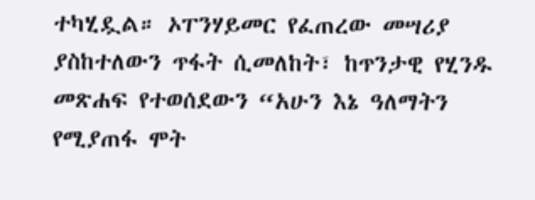ተካሂዷል። ኦፐንሃይመር የፈጠረው መሣሪያ ያስከተለውን ጥፋት ሲመለከት፣ ከጥንታዊ የሂንዱ መጽሐፍ የተወሰደውን “አሁን እኔ ዓለማትን የሚያጠፋ ሞት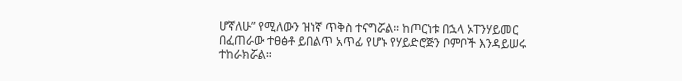ሆኛለሁ” የሚለውን ዝነኛ ጥቅስ ተናግሯል። ከጦርነቱ በኋላ ኦፐንሃይመር በፈጠራው ተፀፅቶ ይበልጥ አጥፊ የሆኑ የሃይድሮጅን ቦምቦች እንዳይሠሩ ተከራክሯል።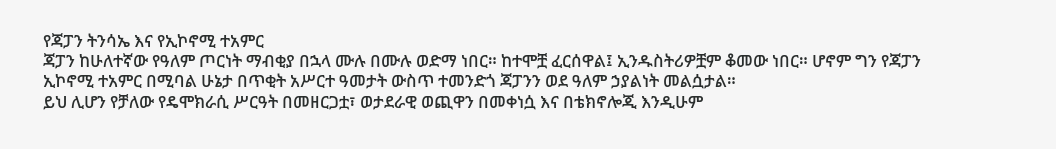የጃፓን ትንሳኤ እና የኢኮኖሚ ተአምር
ጃፓን ከሁለተኛው የዓለም ጦርነት ማብቂያ በኋላ ሙሉ በሙሉ ወድማ ነበር። ከተሞቿ ፈርሰዋል፤ ኢንዱስትሪዎቿም ቆመው ነበር። ሆኖም ግን የጃፓን ኢኮኖሚ ተአምር በሚባል ሁኔታ በጥቂት አሥርተ ዓመታት ውስጥ ተመንድጎ ጃፓንን ወደ ዓለም ኃያልነት መልሷታል።
ይህ ሊሆን የቻለው የዴሞክራሲ ሥርዓት በመዘርጋቷ፣ ወታደራዊ ወጪዋን በመቀነሷ እና በቴክኖሎጂ እንዲሁም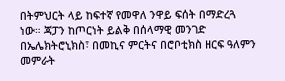በትምህርት ላይ ከፍተኛ የመዋለ ንዋይ ፍሰት በማድረጓ ነው። ጃፓን ከጦርነት ይልቅ በሰላማዊ መንገድ በኤሌክትሮኒክስ፣ በመኪና ምርትና በሮቦቲክስ ዘርፍ ዓለምን መምራት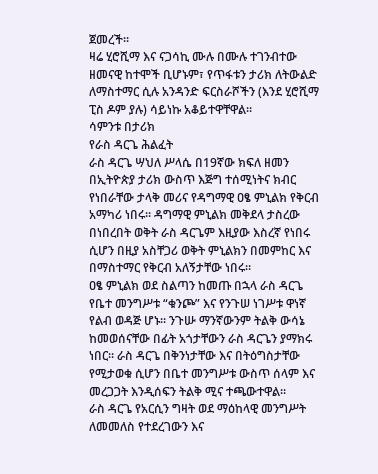ጀመረች።
ዛሬ ሂሮሺማ እና ናጋሳኪ ሙሉ በሙሉ ተገንብተው ዘመናዊ ከተሞች ቢሆኑም፣ የጥፋቱን ታሪክ ለትውልድ ለማስተማር ሲሉ አንዳንድ ፍርስራሾችን (እንደ ሂሮሺማ ፒስ ዶም ያሉ) ሳይነኩ አቆይተዋቸዋል።
ሳምንቱ በታሪክ
የራስ ዳርጌ ሕልፈት
ራስ ዳርጌ ሣህለ ሥላሴ በ19ኛው ክፍለ ዘመን በኢትዮጵያ ታሪክ ውስጥ እጅግ ተሰሚነትና ክብር የነበራቸው ታላቅ መሪና የዳግማዊ ዐፄ ምኒልክ የቅርብ አማካሪ ነበሩ። ዳግማዊ ምኒልክ መቅደላ ታስረው በነበረበት ወቅት ራስ ዳርጌም እዚያው እስረኛ የነበሩ ሲሆን በዚያ አስቸጋሪ ወቅት ምኒልክን በመምከር እና በማስተማር የቅርብ አለኝታቸው ነበሩ።
ዐፄ ምኒልክ ወደ ስልጣን ከመጡ በኋላ ራስ ዳርጌ የቤተ መንግሥቱ “ቁንጮ” እና የንጉሠ ነገሥቱ ዋነኛ የልብ ወዳጅ ሆኑ። ንጉሡ ማንኛውንም ትልቅ ውሳኔ ከመወሰናቸው በፊት አጎታቸውን ራስ ዳርጌን ያማክሩ ነበር። ራስ ዳርጌ በቅንነታቸው እና በትዕግስታቸው የሚታወቁ ሲሆን በቤተ መንግሥቱ ውስጥ ሰላም እና መረጋጋት እንዲሰፍን ትልቅ ሚና ተጫውተዋል።
ራስ ዳርጌ የአርሲን ግዛት ወደ ማዕከላዊ መንግሥት ለመመለስ የተደረገውን እና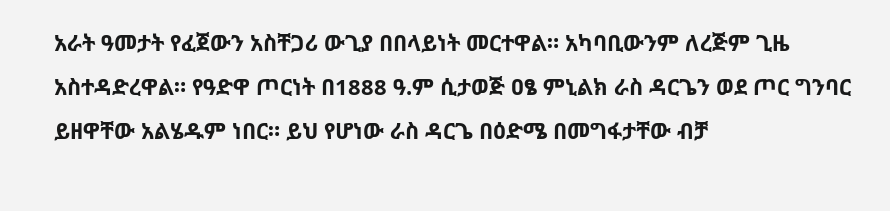አራት ዓመታት የፈጀውን አስቸጋሪ ውጊያ በበላይነት መርተዋል። አካባቢውንም ለረጅም ጊዜ አስተዳድረዋል። የዓድዋ ጦርነት በ1888 ዓ.ም ሲታወጅ ዐፄ ምኒልክ ራስ ዳርጌን ወደ ጦር ግንባር ይዘዋቸው አልሄዱም ነበር። ይህ የሆነው ራስ ዳርጌ በዕድሜ በመግፋታቸው ብቻ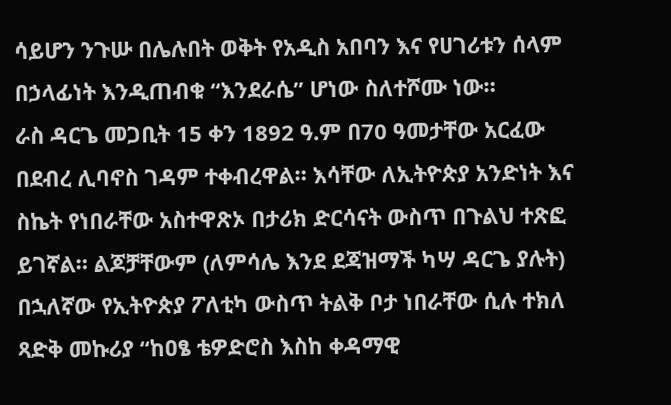ሳይሆን ንጉሡ በሌሉበት ወቅት የአዲስ አበባን እና የሀገሪቱን ሰላም በኃላፊነት እንዲጠብቁ “እንደራሴ” ሆነው ስለተሾሙ ነው።
ራስ ዳርጌ መጋቢት 15 ቀን 1892 ዓ.ም በ70 ዓመታቸው አርፈው በደብረ ሊባኖስ ገዳም ተቀብረዋል። እሳቸው ለኢትዮጵያ አንድነት እና ስኬት የነበራቸው አስተዋጽኦ በታሪክ ድርሳናት ውስጥ በጉልህ ተጽፎ ይገኛል። ልጆቻቸውም (ለምሳሌ እንደ ደጃዝማች ካሣ ዳርጌ ያሉት) በኋለኛው የኢትዮጵያ ፖለቲካ ውስጥ ትልቅ ቦታ ነበራቸው ሲሉ ተክለ ጻድቅ መኩሪያ “ከዐፄ ቴዎድሮስ እስከ ቀዳማዊ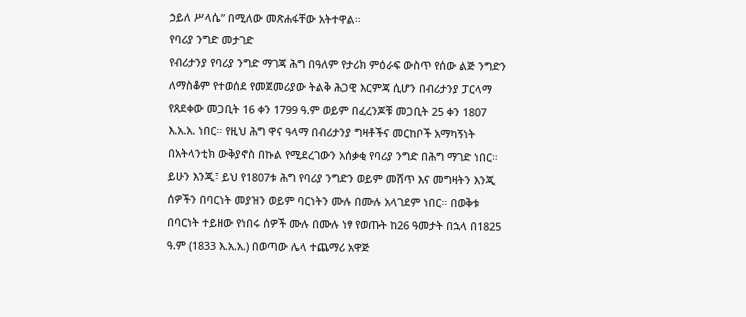ኃይለ ሥላሴ” በሚለው መጽሐፋቸው አትተዋል።
የባሪያ ንግድ መታገድ
የብሪታንያ የባሪያ ንግድ ማገጃ ሕግ በዓለም የታሪክ ምዕራፍ ውስጥ የሰው ልጅ ንግድን ለማስቆም የተወሰደ የመጀመሪያው ትልቅ ሕጋዊ እርምጃ ሲሆን በብሪታንያ ፓርላማ የጸደቀው መጋቢት 16 ቀን 1799 ዓ.ም ወይም በፈረንጆቹ መጋቢት 25 ቀን 1807 እ.አ.አ. ነበር። የዚህ ሕግ ዋና ዓላማ በብሪታንያ ግዛቶችና መርከቦች አማካኝነት በአትላንቲክ ውቅያኖስ በኩል የሚደረገውን አሰቃቂ የባሪያ ንግድ በሕግ ማገድ ነበር።
ይሁን እንጂ፣ ይህ የ1807ቱ ሕግ የባሪያ ንግድን ወይም መሸጥ እና መግዛትን እንጂ ሰዎችን በባርነት መያዝን ወይም ባርነትን ሙሉ በሙሉ አላገደም ነበር። በወቅቱ በባርነት ተይዘው የነበሩ ሰዎች ሙሉ በሙሉ ነፃ የወጡት ከ26 ዓመታት በኋላ በ1825 ዓ.ም (1833 እ.አ.አ.) በወጣው ሌላ ተጨማሪ አዋጅ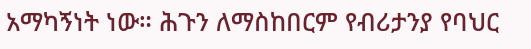አማካኝነት ነው። ሕጉን ለማስከበርም የብሪታንያ የባህር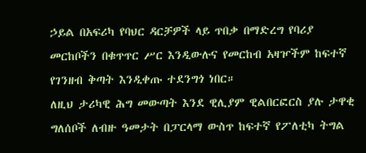ኃይል በአፍሪካ የባህር ዳርቻዎች ላይ ጥበቃ በማድረግ የባሪያ መርከቦችን በቁጥጥር ሥር እንዲውሉና የመርከብ አዛዦችም ከፍተኛ የገንዘብ ቅጣት እንዲቀጡ ተደንግጎ ነበር።
ለዚህ ታሪካዊ ሕግ መውጣት እንደ ዊሊያም ዊልበርፎርስ ያሉ ታዋቂ ግለሰቦች ለብዙ ዓመታት በፓርላማ ውስጥ ከፍተኛ የፖለቲካ ትግል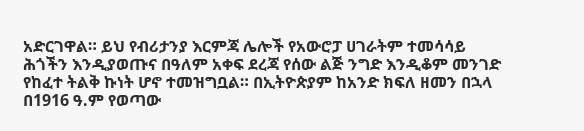አድርገዋል። ይህ የብሪታንያ እርምጃ ሌሎች የአውሮፓ ሀገራትም ተመሳሳይ ሕጎችን እንዲያወጡና በዓለም አቀፍ ደረጃ የሰው ልጅ ንግድ እንዲቆም መንገድ የከፈተ ትልቅ ኩነት ሆኖ ተመዝግቧል። በኢትዮጵያም ከአንድ ክፍለ ዘመን በኋላ በ1916 ዓ.ም የወጣው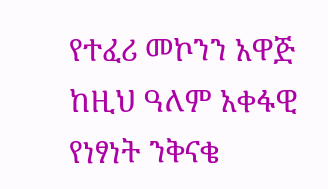የተፈሪ መኮንን አዋጅ ከዚህ ዓለም አቀፋዊ የነፃነት ንቅናቄ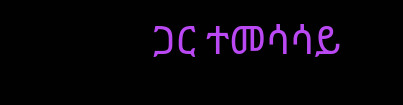ጋር ተመሳሳይ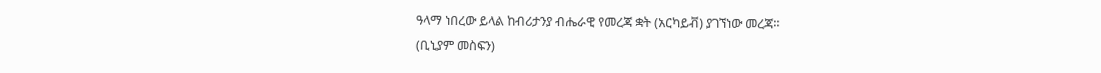ዓላማ ነበረው ይላል ከብሪታንያ ብሔራዊ የመረጃ ቋት (አርካይቭ) ያገኘነው መረጃ።
(ቢኒያም መስፍን)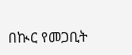በኲር የመጋቢት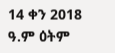14 ቀን 2018 ዓ.ም ዕትም